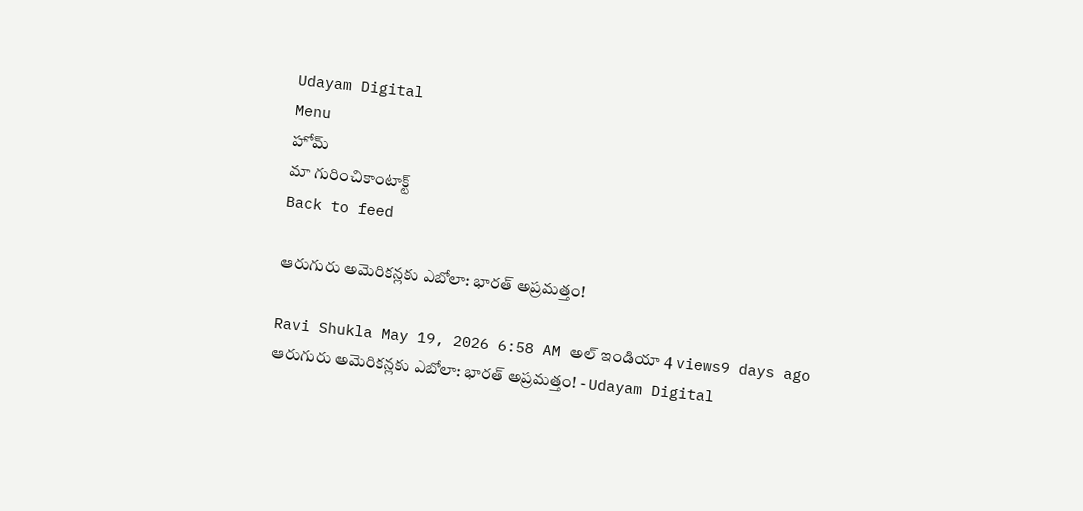Udayam Digital
Menu
హోమ్
మా గురించికాంటాక్ట్
Back to feed

ఆరుగురు అమెరికన్లకు ఎబోలా: భారత్ అప్రమత్తం!

Ravi Shukla May 19, 2026 6:58 AM అల్ ఇండియా 4 views9 days ago
ఆరుగురు అమెరికన్లకు ఎబోలా: భారత్ అప్రమత్తం! - Udayam Digital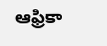ఆఫ్రికా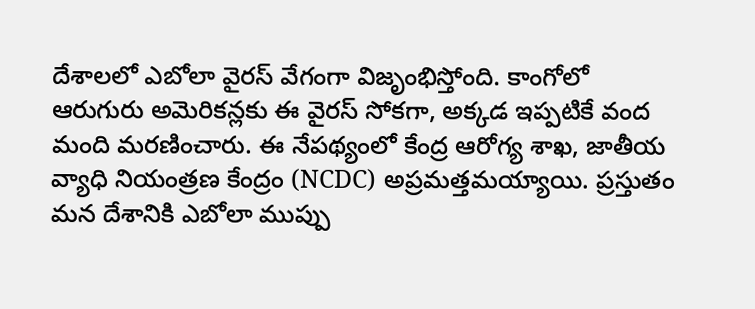దేశాలలో ఎబోలా వైరస్ వేగంగా విజృంభిస్తోంది. కాంగోలో ఆరుగురు అమెరికన్లకు ఈ వైరస్ సోకగా, అక్కడ ఇప్పటికే వంద మంది మరణించారు. ఈ నేపథ్యంలో కేంద్ర ఆరోగ్య శాఖ, జాతీయ వ్యాధి నియంత్రణ కేంద్రం (NCDC) అప్రమత్తమయ్యాయి. ప్రస్తుతం మన దేశానికి ఎబోలా ముప్పు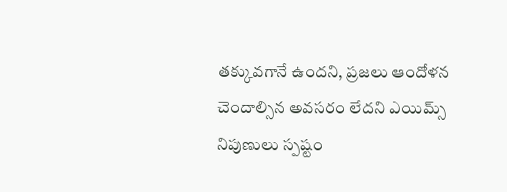తక్కువగానే ఉందని, ప్రజలు ఆందోళన చెందాల్సిన అవసరం లేదని ఎయిమ్స్ నిపుణులు స్పష్టం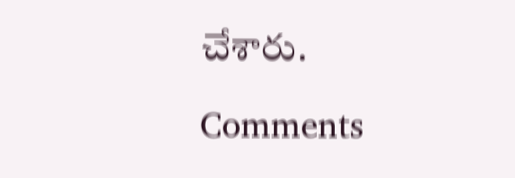చేశారు.

Comments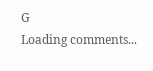G
Loading comments...